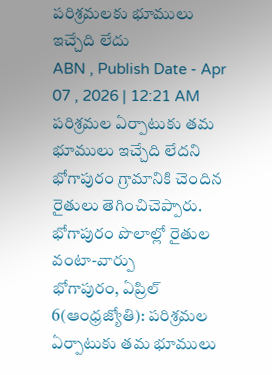పరిశ్రమలకు భూములు ఇచ్చేది లేదు
ABN , Publish Date - Apr 07 , 2026 | 12:21 AM
పరిశ్రమల ఏర్పాటుకు తమ భూములు ఇచ్చేది లేదని భోగాపురం గ్రామానికి చెందిన రైతులు తెగించిచెప్పారు.
భోగాపురం పొలాల్లో రైతుల వంటా-వార్పు
భోగాపురం, ఏప్రిల్ 6(ఆంధ్రజ్యోతి): పరిశ్రమల ఏర్పాటుకు తమ భూములు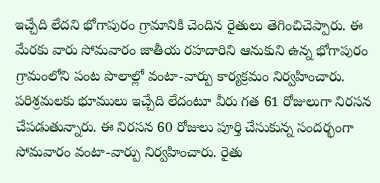ఇచ్చేది లేదని భోగాపురం గ్రామానికి చెందిన రైతులు తెగించిచెప్పారు. ఈ మేరకు వారు సోమవారం జాతీయ రహదారిని ఆనుకుని ఉన్న భోగాపురం గ్రామంలోని పంట పొలాల్లో వంటా-వార్పు కార్యక్రమం నిర్వహించారు. పరిశ్రమలకు భూములు ఇచ్చేది లేదంటూ వీరు గత 61 రోజులుగా నిరసన చేపడుతున్నారు. ఈ నిరసన 60 రోజులు పూర్తి చేసుకున్న సందర్భంగా సోమవారం వంటా-వార్పు నిర్వహించారు. రైతు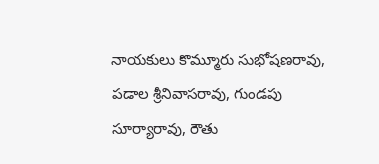నాయకులు కొమ్మూరు సుభోషణరావు, పడాల శ్రీనివాసరావు, గుండపు సూర్యారావు, రౌతు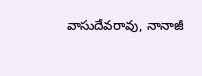వాసుదేవరావు, నానాజీ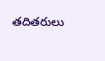తదితరులు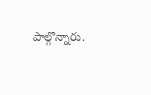పాల్గొన్నారు.